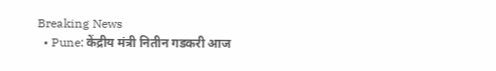Breaking News
  • Pune: केंद्रीय मंत्री नितीन गडकरी आज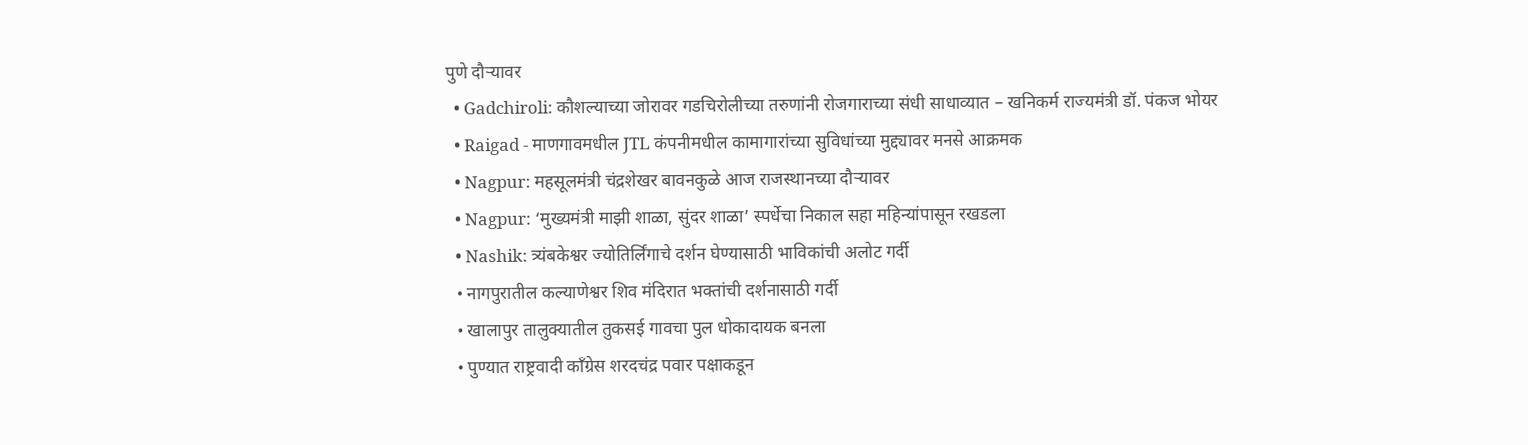पुणे दौऱ्यावर
  • Gadchiroli: कौशल्याच्या जोरावर गडचिरोलीच्या तरुणांनी रोजगाराच्या संधी साधाव्यात – खनिकर्म राज्यमंत्री डॉ. पंकज भोयर
  • Raigad - माणगावमधील JTL कंपनीमधील कामागारांच्या सुविधांच्या मुद्द्यावर मनसे आक्रमक
  • Nagpur: महसूलमंत्री चंद्रशेखर बावनकुळे आज राजस्थानच्या दौऱ्यावर
  • Nagpur: ‘मुख्यमंत्री माझी शाळा, सुंदर शाळा’ स्पर्धेचा निकाल सहा महिन्यांपासून रखडला
  • Nashik: त्र्यंबकेश्वर ज्योतिर्लिंगाचे दर्शन घेण्यासाठी भाविकांची अलोट गर्दी
  • नागपुरातील कल्याणेश्वर शिव मंदिरात भक्तांची दर्शनासाठी गर्दी
  • खालापुर तालुक्यातील तुकसई गावचा पुल धोकादायक बनला
  • पुण्यात राष्ट्रवादी काँग्रेस शरदचंद्र पवार पक्षाकडून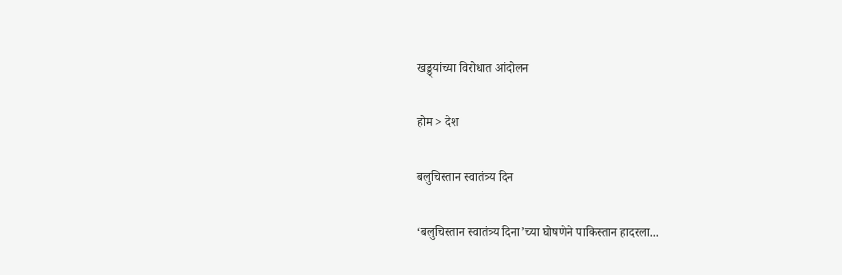खड्ड्यांच्या विरोधात आंदोलन

होम > देश

बलुचिस्तान स्वातंत्र्य दिन

‘बलुचिस्तान स्वातंत्र्य दिना’च्या घोषणेने पाकिस्तान हादरला...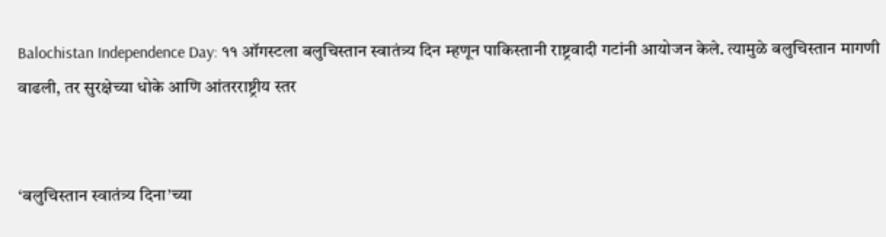Balochistan Independence Day: ११ ऑगस्टला बलुचिस्तान स्वातंत्र्य दिन म्हणून पाकिस्तानी राष्ट्रवादी गटांनी आयोजन केले. त्यामुळे बलुचिस्तान मागणी वाढली, तर सुरक्षेच्या धोके आणि आंतरराष्ट्रीय स्तर


‘बलुचिस्तान स्वातंत्र्य दिना’च्या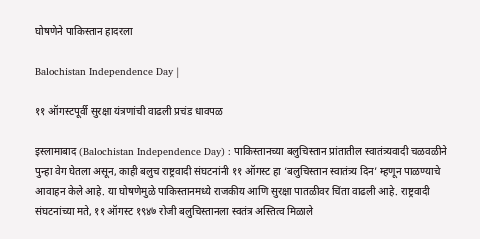घोषणेने पाकिस्तान हादरला

Balochistan Independence Day |

११ ऑगस्टपूर्वी सुरक्षा यंत्रणांची वाढली प्रचंड धावपळ

इस्लामाबाद (Balochistan Independence Day) : पाकिस्तानच्या बलुचिस्तान प्रांतातील स्वातंत्र्यवादी चळवळीने पुन्हा वेग घेतला असून, काही बलुच राष्ट्रवादी संघटनांनी ११ ऑगस्ट हा ‘बलुचिस्तान स्वातंत्र्य दिन’ म्हणून पाळण्याचे आवाहन केले आहे. या घोषणेमुळे पाकिस्तानमध्ये राजकीय आणि सुरक्षा पातळीवर चिंता वाढली आहे. राष्ट्रवादी संघटनांच्या मते, ११ ऑगस्ट १९४७ रोजी बलुचिस्तानला स्वतंत्र अस्तित्व मिळाले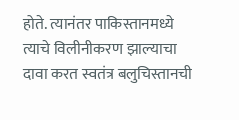होते. त्यानंतर पाकिस्तानमध्ये त्याचे विलीनीकरण झाल्याचा दावा करत स्वतंत्र बलुचिस्तानची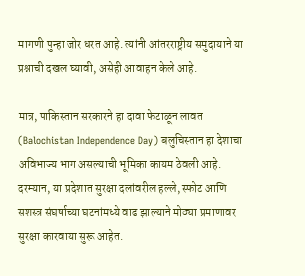मागणी पुन्हा जोर धरत आहे. त्यांनी आंतरराष्ट्रीय समुदायाने या प्रश्नाची दखल घ्यावी, असेही आवाहन केले आहे.

मात्र, पाकिस्तान सरकारने हा दावा फेटाळून लावत (Balochistan Independence Day) बलुचिस्तान हा देशाचा अविभाज्य भाग असल्याची भूमिका कायम ठेवली आहे. दरम्यान, या प्रदेशात सुरक्षा दलांवरील हल्ले, स्फोट आणि सशस्त्र संघर्षाच्या घटनांमध्ये वाढ झाल्याने मोठ्या प्रमाणावर सुरक्षा कारवाया सुरू आहेत.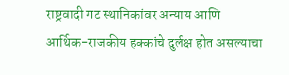राष्ट्रवादी गट स्थानिकांवर अन्याय आणि आर्थिक-राजकीय हक्कांचे दुर्लक्ष होत असल्याचा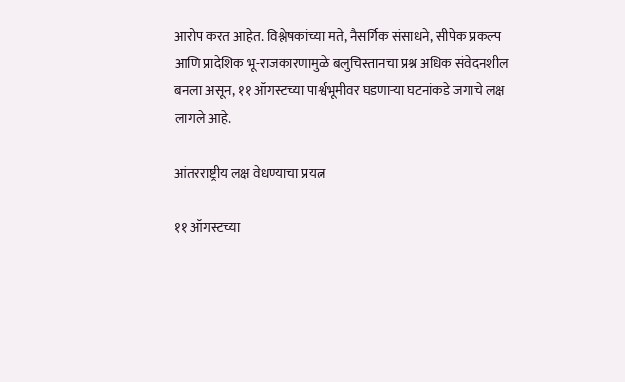आरोप करत आहेत. विश्लेषकांच्या मते, नैसर्गिक संसाधने, सीपेक प्रकल्प आणि प्रादेशिक भू-राजकारणामुळे बलुचिस्तानचा प्रश्न अधिक संवेदनशील बनला असून, ११ ऑगस्टच्या पार्श्वभूमीवर घडणाऱ्या घटनांकडे जगाचे लक्ष लागले आहे.

आंतरराष्ट्रीय लक्ष वेधण्याचा प्रयत्न

११ ऑगस्टच्या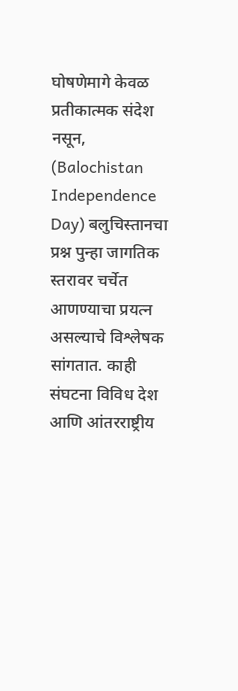घोषणेमागे केवळ प्रतीकात्मक संदेश नसून, (Balochistan Independence Day) बलुचिस्तानचा प्रश्न पुन्हा जागतिक स्तरावर चर्चेत आणण्याचा प्रयत्न असल्याचे विश्लेषक सांगतात. काही संघटना विविध देश आणि आंतरराष्ट्रीय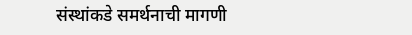संस्थांकडे समर्थनाची मागणी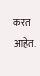करत आहेत.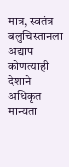मात्र, स्वतंत्र बलुचिस्तानला अद्याप कोणत्याही देशाने अधिकृत मान्यता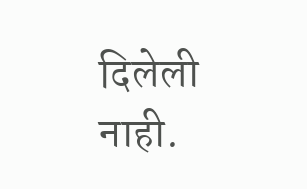दिलेली नाही.